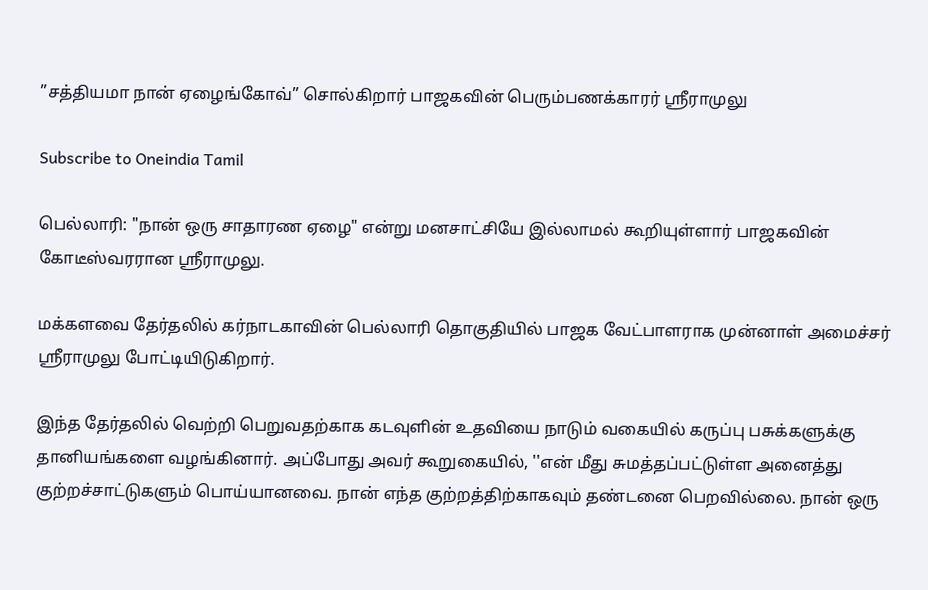”சத்தியமா நான் ஏழைங்கோவ்” சொல்கிறார் பாஜகவின் பெரும்பணக்காரர் ஸ்ரீராமுலு

Subscribe to Oneindia Tamil

பெல்லாரி: "நான் ஒரு சாதாரண ஏழை" என்று மனசாட்சியே இல்லாமல் கூறியுள்ளார் பாஜகவின் கோடீஸ்வரரான ஸ்ரீராமுலு.

மக்களவை தேர்தலில் கர்நாடகாவின் பெல்லாரி தொகுதியில் பாஜக வேட்பாளராக முன்னாள் அமைச்சர் ஸ்ரீராமுலு போட்டியிடுகிறார்.

இந்த தேர்தலில் வெற்றி பெறுவதற்காக கடவுளின் உதவியை நாடும் வகையில் கருப்பு பசுக்களுக்கு தானியங்களை வழங்கினார். அப்போது அவர் கூறுகையில், ''என் மீது சுமத்தப்பட்டுள்ள அனைத்து குற்றச்சாட்டுகளும் பொய்யானவை. நான் எந்த குற்றத்திற்காகவும் தண்டனை பெறவில்லை. நான் ஒரு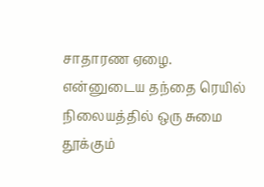சாதாரண ஏழை. என்னுடைய தந்தை ரெயில் நிலையத்தில் ஒரு சுமை தூக்கும்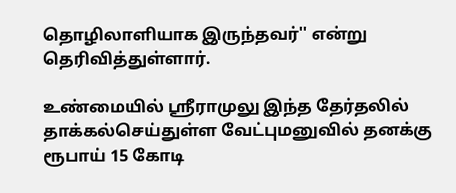தொழிலாளியாக இருந்தவர்'' என்று தெரிவித்துள்ளார்.

உண்மையில் ஸ்ரீராமுலு இந்த தேர்தலில் தாக்கல்செய்துள்ள வேட்புமனுவில் தனக்கு ரூபாய் 15 கோடி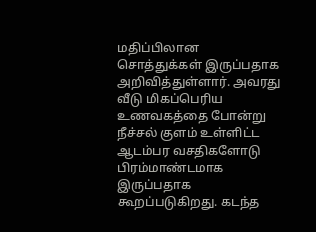மதிப்பிலான சொத்துக்கள் இருப்பதாக அறிவித்துள்ளார். அவரது வீடு மிகப்பெரிய உணவகத்தை போன்று நீச்சல் குளம் உள்ளிட்ட ஆடம்பர வசதிகளோடு பிரம்மாண்டமாக இருப்பதாக கூறப்படுகிறது. கடந்த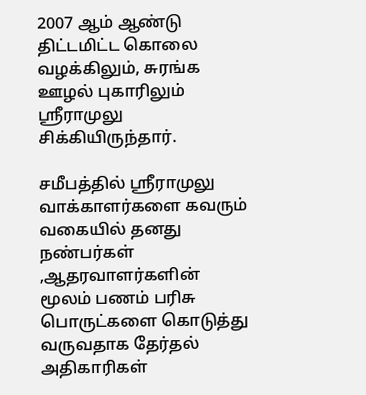2007 ஆம் ஆண்டு திட்டமிட்ட கொலை வழக்கிலும், சுரங்க ஊழல் புகாரிலும் ஸ்ரீராமுலு சிக்கியிருந்தார்.

சமீபத்தில் ஸ்ரீராமுலு வாக்காளர்களை கவரும் வகையில் தனது நண்பர்கள் ,ஆதரவாளர்களின் மூலம் பணம் பரிசு பொருட்களை கொடுத்து வருவதாக தேர்தல் அதிகாரிகள்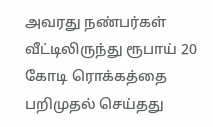அவரது நண்பர்கள் வீட்டிலிருந்து ரூபாய் 20 கோடி ரொக்கத்தை பறிமுதல் செய்தது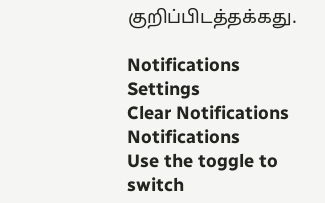குறிப்பிடத்தக்கது.

Notifications
Settings
Clear Notifications
Notifications
Use the toggle to switch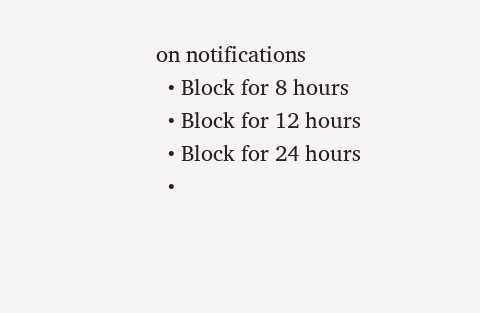on notifications
  • Block for 8 hours
  • Block for 12 hours
  • Block for 24 hours
  •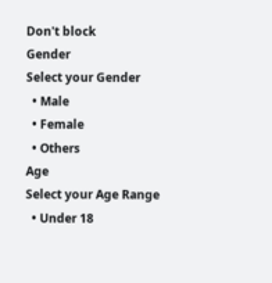Don't block
Gender
Select your Gender
  • Male
  • Female
  • Others
Age
Select your Age Range
  • Under 18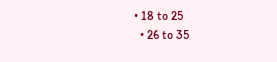• 18 to 25
  • 26 to 35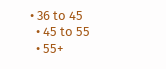• 36 to 45
  • 45 to 55
  • 55+